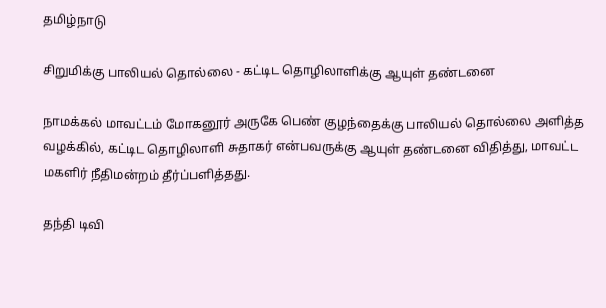தமிழ்நாடு

சிறுமிக்கு பாலியல் தொல்லை - கட்டிட தொழிலாளிக்கு ஆயுள் தண்டனை

நாமக்கல் மாவட்டம் மோகனூர் அருகே பெண் குழந்தைக்கு பாலியல் தொல்லை அளித்த வழக்கில், கட்டிட தொழிலாளி சுதாகர் என்பவருக்கு ஆயுள் தண்டனை விதித்து, மாவட்ட மகளிர் நீதிமன்றம் தீர்ப்பளித்தது.

தந்தி டிவி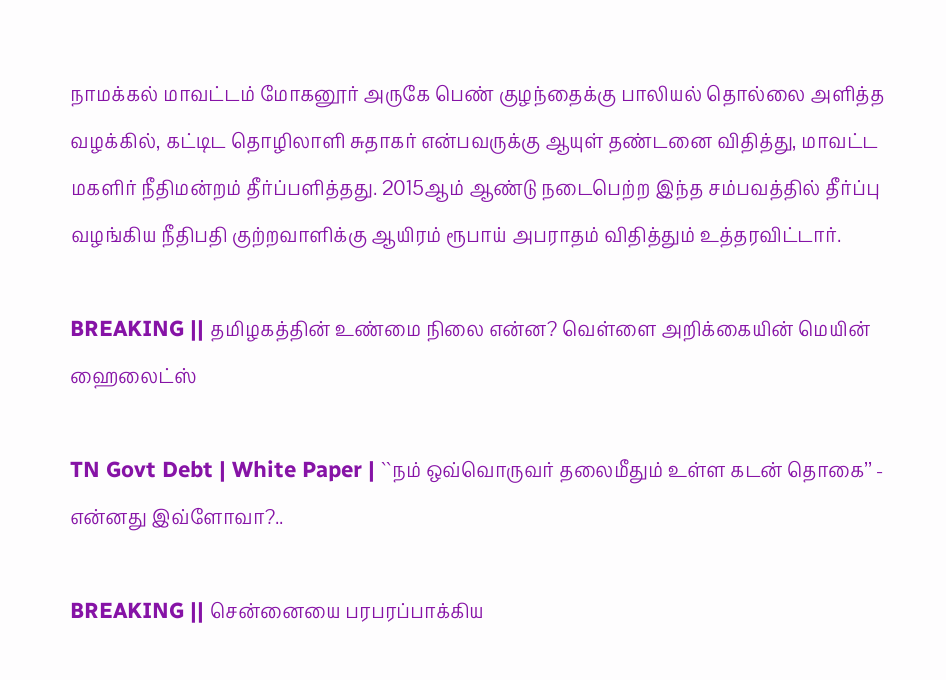நாமக்கல் மாவட்டம் மோகனூர் அருகே பெண் குழந்தைக்கு பாலியல் தொல்லை அளித்த வழக்கில், கட்டிட தொழிலாளி சுதாகர் என்பவருக்கு ஆயுள் தண்டனை விதித்து, மாவட்ட மகளிர் நீதிமன்றம் தீர்ப்பளித்தது. 2015ஆம் ஆண்டு நடைபெற்ற இந்த சம்பவத்தில் தீர்ப்பு வழங்கிய நீதிபதி குற்றவாளிக்கு ஆயிரம் ரூபாய் அபராதம் விதித்தும் உத்தரவிட்டார்.

BREAKING || தமிழகத்தின் உண்மை நிலை என்ன? வெள்ளை அறிக்கையின் மெயின் ஹைலைட்ஸ்

TN Govt Debt | White Paper | ``நம் ஒவ்வொருவர் தலைமீதும் உள்ள கடன் தொகை’’ - என்னது இவ்ளோவா?..

BREAKING || சென்னையை பரபரப்பாக்கிய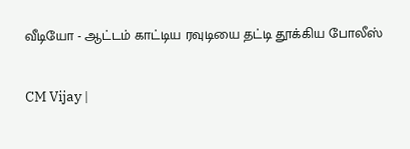வீடியோ - ஆட்டம் காட்டிய ரவுடியை தட்டி தூக்கிய போலீஸ்

CM Vijay |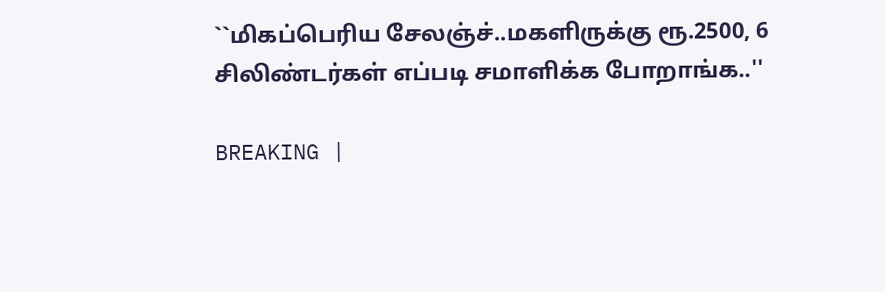``மிகப்பெரிய சேலஞ்ச்..மகளிருக்கு ரூ.2500, 6 சிலிண்டர்கள் எப்படி சமாளிக்க போறாங்க..''

BREAKING |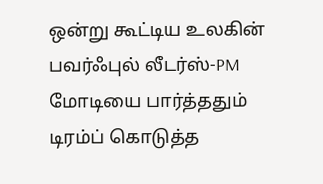ஒன்று கூட்டிய உலகின் பவர்ஃபுல் லீடர்ஸ்-PM மோடியை பார்த்ததும் டிரம்ப் கொடுத்த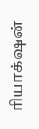ரியாக்‌ஷன்